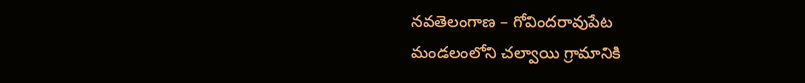నవతెలంగాణ – గోవిందరావుపేట
మండలంలోని చల్వాయి గ్రామానికి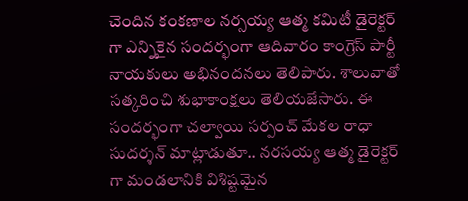చెందిన కంకణాల నర్సయ్య ఆత్మ కమిటీ డైరెక్టర్ గా ఎన్నికైన సందర్భంగా ఆదివారం కాంగ్రెస్ పార్టీ నాయకులు అభినందనలు తెలిపారు. శాలువాతో సత్కరించి శుభాకాంక్షలు తెలియజేసారు. ఈ సందర్భంగా చల్వాయి సర్పంచ్ మేకల రాధా సుదర్శన్ మాట్లాడుతూ.. నరసయ్య ఆత్మ డైరెక్టర్ గా మండలానికి విశిష్టమైన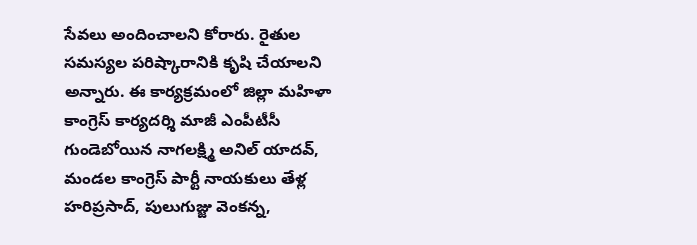సేవలు అందించాలని కోరారు. రైతుల సమస్యల పరిష్కారానికి కృషి చేయాలని అన్నారు. ఈ కార్యక్రమంలో జిల్లా మహిళా కాంగ్రెస్ కార్యదర్శి మాజీ ఎంపీటీసీ గుండెబోయిన నాగలక్ష్మి అనిల్ యాదవ్, మండల కాంగ్రెస్ పార్టీ నాయకులు తేళ్ల హరిప్రసాద్, పులుగుజ్జు వెంకన్న,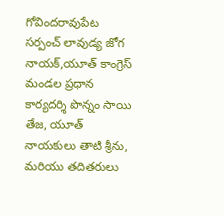గోవిందరావుపేట సర్పంచ్ లావుడ్య జోగ నాయక్,యూత్ కాంగ్రెస్ మండల ప్రధాన కార్యదర్శి పొన్నం సాయి తేజ, యూత్ నాయకులు తాటి శ్రీను, మరియు తదితరులు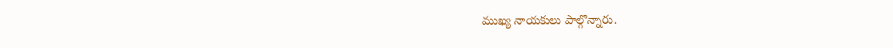ముఖ్య నాయకులు పాల్గొన్నారు.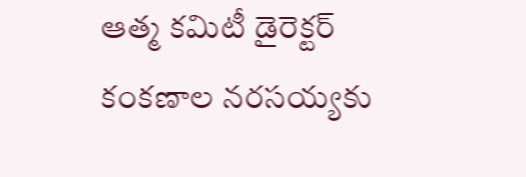ఆత్మ కమిటీ డైరెక్టర్ కంకణాల నరసయ్యకు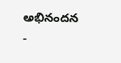అభినందన
-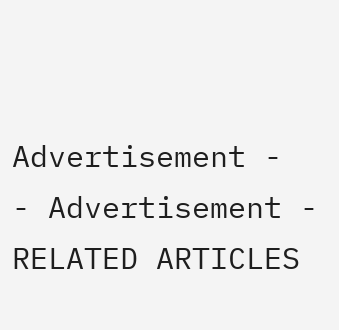Advertisement -
- Advertisement -
RELATED ARTICLES